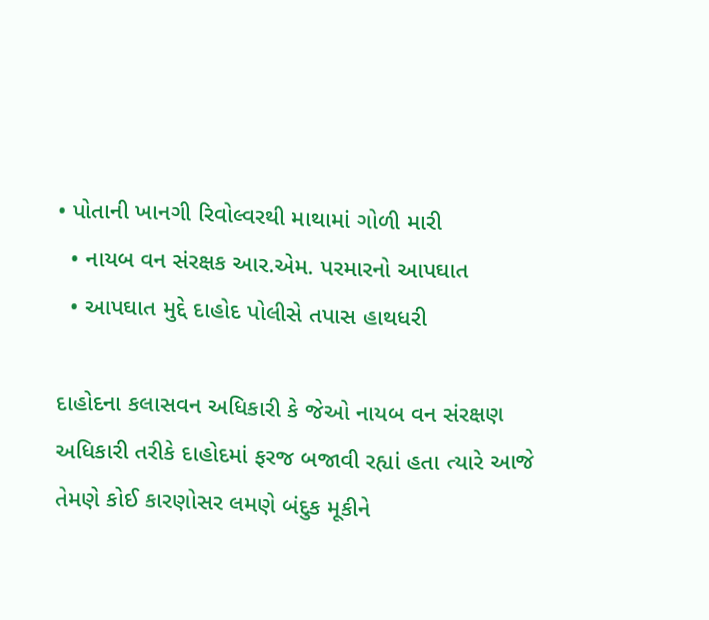• પોતાની ખાનગી રિવોલ્વરથી માથામાં ગોળી મારી
  • નાયબ વન સંરક્ષક આર.એમ. પરમારનો આપઘાત
  • આપઘાત મુદ્દે દાહોદ પોલીસે તપાસ હાથધરી

દાહોદના કલાસવન અધિકારી કે જેઓ નાયબ વન સંરક્ષણ અધિકારી તરીકે દાહોદમાં ફરજ બજાવી રહ્યાં હતા ત્યારે આજે તેમણે કોઈ કારણોસર લમણે બંદુક મૂકીને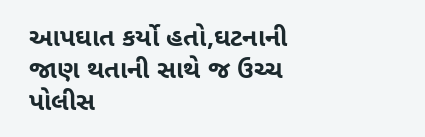આપઘાત કર્યો હતો,ઘટનાની જાણ થતાની સાથે જ ઉચ્ચ પોલીસ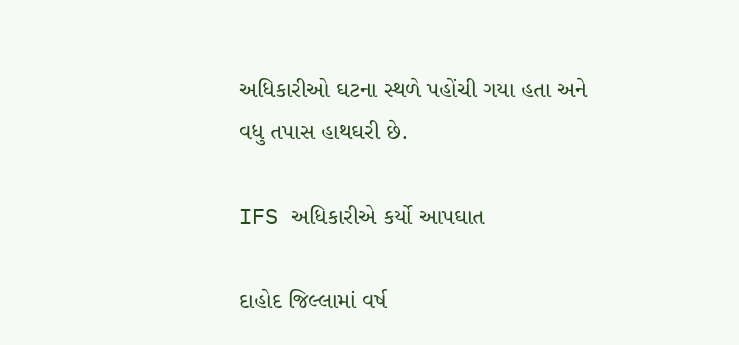અધિકારીઓ ઘટના સ્થળે પહોંચી ગયા હતા અને વધુ તપાસ હાથઘરી છે.

IFS અધિકારીએ કર્યો આપઘાત

દાહોદ જિલ્લામાં વર્ષ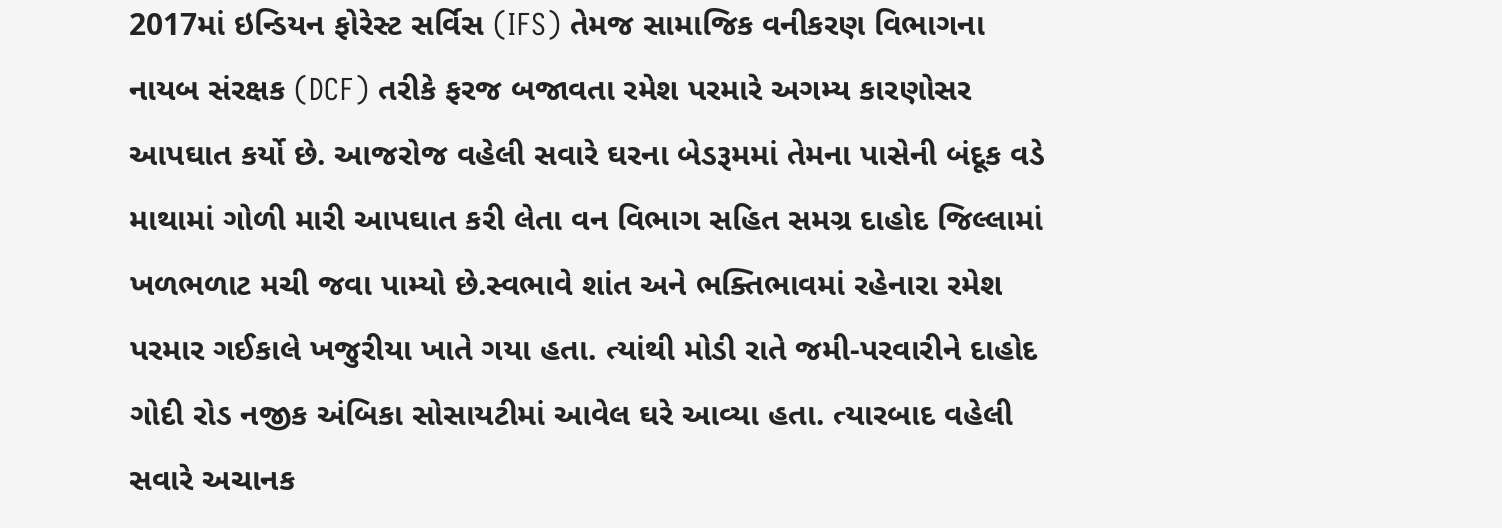2017માં ઇન્ડિયન ફોરેસ્ટ સર્વિસ (IFS) તેમજ સામાજિક વનીકરણ વિભાગના નાયબ સંરક્ષક (DCF) તરીકે ફરજ બજાવતા રમેશ પરમારે અગમ્ય કારણોસર આપઘાત કર્યો છે. આજરોજ વહેલી સવારે ઘરના બેડરૂમમાં તેમના પાસેની બંદૂક વડે માથામાં ગોળી મારી આપઘાત કરી લેતા વન વિભાગ સહિત સમગ્ર દાહોદ જિલ્લામાં ખળભળાટ મચી જવા પામ્યો છે.સ્વભાવે શાંત અને ભક્તિભાવમાં રહેનારા રમેશ પરમાર ગઈકાલે ખજુરીયા ખાતે ગયા હતા. ત્યાંથી મોડી રાતે જમી-પરવારીને દાહોદ ગોદી રોડ નજીક અંબિકા સોસાયટીમાં આવેલ ઘરે આવ્યા હતા. ત્યારબાદ વહેલી સવારે અચાનક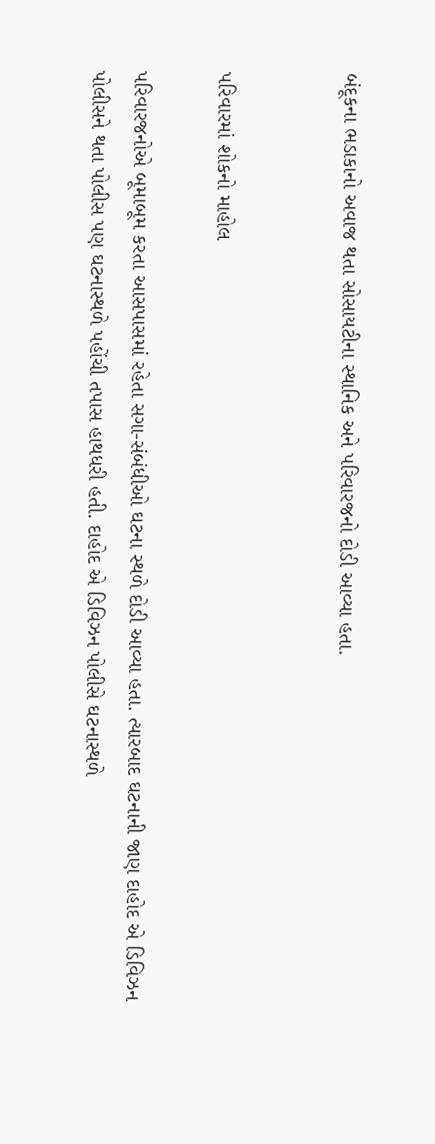બંદૂકના ભડાકાનો અવાજ થતા સોસાયટીના સ્થાનિક અને પરિવારજનો દોડી આવ્યા હતા.


પરિવારમાં શોકનો માહોલ

પરિવારજનોએ બૂમાબૂમ કરતા આસપાસમાં રહેતા સગા-સંબંધીઓ ઘટના સ્થળે દોડી આવ્યા હતા. ત્યારબાદ ઘટનાની જાણ દાહોદ એ ડિવિઝન પોલીસને થતા પોલીસ પણ ઘટનાસ્થળે પહોંચી તપાસ હાથધરી હતી. દાહોદ એ ડિવિઝન પોલીસે ઘટનાસ્થળે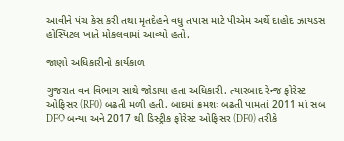આવીને પંચ કેસ કરી તથા મૃતદેહને વધુ તપાસ માટે પીએમ અર્થે દાહોદ ઝાયડસ હોસ્પિટલ ખાતે મોકલવામાં આવ્યો હતો.

જાણો અધિકારીનો કાર્યકાળ

ગુજરાત વન વિભાગ સાથે જોડાયા હતા અધિકારી. ત્યારબાદ રેન્જ ફોરેસ્ટ ઓફિસર (RF0) બઢતી મળી હતી. બાદમાં ક્રમશઃ બઢતી પામતાં 2011 માં સબ DFO બન્યા અને 2017 થી ડિસ્ટ્રીક ફોરેસ્ટ ઓફિસર (DF0) તરીકે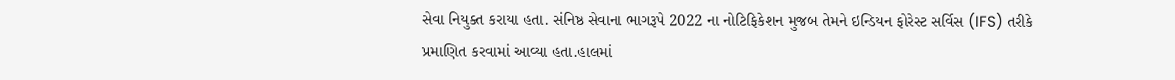સેવા નિયુક્ત કરાયા હતા. સંનિષ્ઠ સેવાના ભાગરૂપે 2022 ના નોટિફિકેશન મુજબ તેમને ઇન્ડિયન ફોરેસ્ટ સર્વિસ (IFS) તરીકે પ્રમાણિત કરવામાં આવ્યા હતા.હાલમાં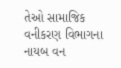તેઓ સામાજિક વનીકરણ વિભાગના નાયબ વન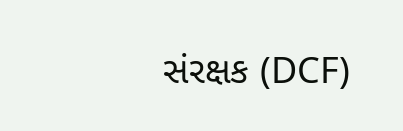સંરક્ષક (DCF)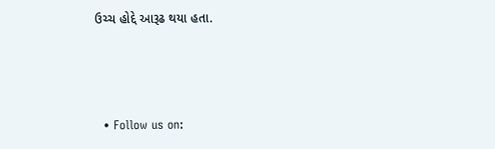ઉચ્ચ હોદ્દે આરૂઢ થયા હતા.



  • Follow us on: